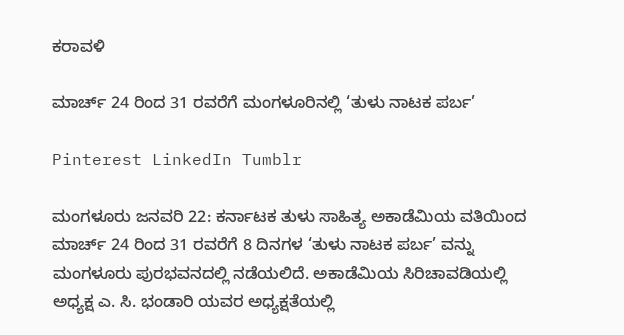ಕರಾವಳಿ

ಮಾರ್ಚ್ 24 ರಿಂದ 31 ರವರೆಗೆ ಮಂಗಳೂರಿನಲ್ಲಿ ‘ತುಳು ನಾಟಕ ಪರ್ಬ’

Pinterest LinkedIn Tumblr

ಮಂಗಳೂರು ಜನವರಿ 22: ಕರ್ನಾಟಕ ತುಳು ಸಾಹಿತ್ಯ ಅಕಾಡೆಮಿಯ ವತಿಯಿಂದ ಮಾರ್ಚ್ 24 ರಿಂದ 31 ರವರೆಗೆ 8 ದಿನಗಳ ‘ತುಳು ನಾಟಕ ಪರ್ಬ’ ವನ್ನು ಮಂಗಳೂರು ಪುರಭವನದಲ್ಲಿ ನಡೆಯಲಿದೆ. ಅಕಾಡೆಮಿಯ ಸಿರಿಚಾವಡಿಯಲ್ಲಿ ಅಧ್ಯಕ್ಷ ಎ. ಸಿ. ಭಂಡಾರಿ ಯವರ ಅಧ್ಯಕ್ಷತೆಯಲ್ಲಿ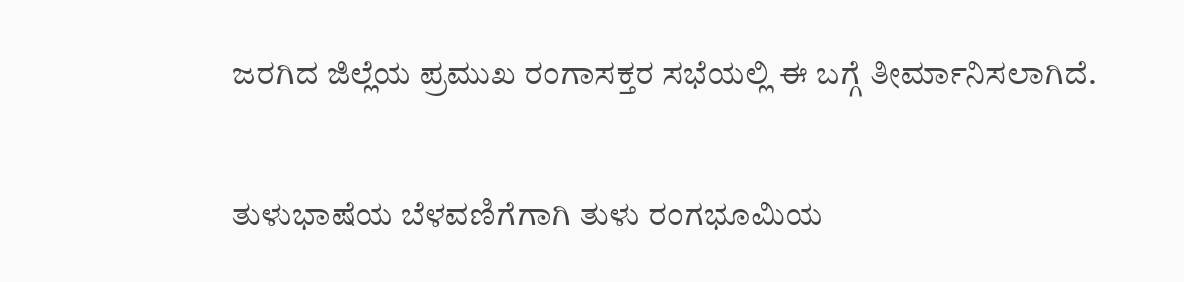ಜರಗಿದ ಜಿಲ್ಲೆಯ ಪ್ರಮುಖ ರಂಗಾಸಕ್ತರ ಸಭೆಯಲ್ಲಿ ಈ ಬಗ್ಗೆ ತೀರ್ಮಾನಿಸಲಾಗಿದೆ.

ತುಳುಭಾಷೆಯ ಬೆಳವಣಿಗೆಗಾಗಿ ತುಳು ರಂಗಭೂಮಿಯ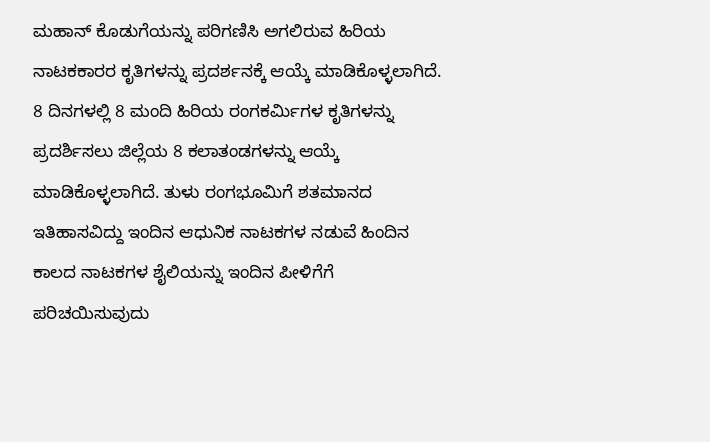ಮಹಾನ್ ಕೊಡುಗೆಯನ್ನು ಪರಿಗಣಿಸಿ ಅಗಲಿರುವ ಹಿರಿಯ ನಾಟಕಕಾರರ ಕೃತಿಗಳನ್ನು ಪ್ರದರ್ಶನಕ್ಕೆ ಆಯ್ಕೆ ಮಾಡಿಕೊಳ್ಳಲಾಗಿದೆ. 8 ದಿನಗಳಲ್ಲಿ 8 ಮಂದಿ ಹಿರಿಯ ರಂಗಕರ್ಮಿಗಳ ಕೃತಿಗಳನ್ನು ಪ್ರದರ್ಶಿಸಲು ಜಿಲ್ಲೆಯ 8 ಕಲಾತಂಡಗಳನ್ನು ಆಯ್ಕೆ ಮಾಡಿಕೊಳ್ಳಲಾಗಿದೆ. ತುಳು ರಂಗಭೂಮಿಗೆ ಶತಮಾನದ ಇತಿಹಾಸವಿದ್ದು ಇಂದಿನ ಆಧುನಿಕ ನಾಟಕಗಳ ನಡುವೆ ಹಿಂದಿನ ಕಾಲದ ನಾಟಕಗಳ ಶೈಲಿಯನ್ನು ಇಂದಿನ ಪೀಳಿಗೆಗೆ ಪರಿಚಯಿಸುವುದು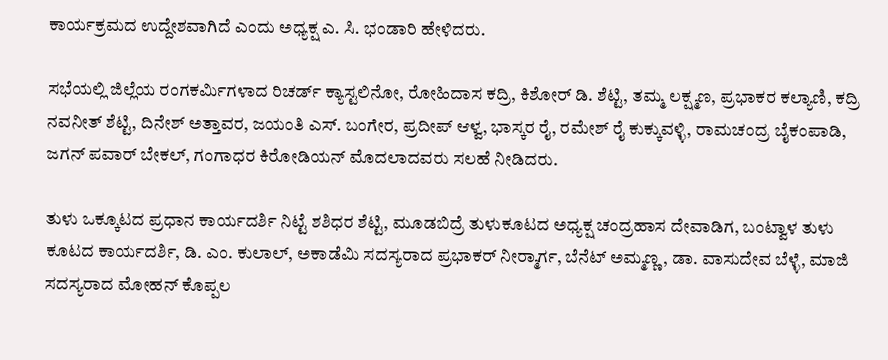ಕಾರ್ಯಕ್ರಮದ ಉದ್ದೇಶವಾಗಿದೆ ಎಂದು ಅಧ್ಯಕ್ಷ ಎ. ಸಿ. ಭಂಡಾರಿ ಹೇಳಿದರು.

ಸಭೆಯಲ್ಲಿ ಜಿಲ್ಲೆಯ ರಂಗಕರ್ಮಿಗಳಾದ ರಿಚರ್ಡ್ ಕ್ಯಾಸ್ಟಲಿನೋ, ರೋಹಿದಾಸ ಕದ್ರಿ, ಕಿಶೋರ್ ಡಿ. ಶೆಟ್ಟಿ, ತಮ್ಮ ಲಕ್ಷ್ಮಣ, ಪ್ರಭಾಕರ ಕಲ್ಯಾಣಿ, ಕದ್ರಿ ನವನೀತ್ ಶೆಟ್ಟಿ, ದಿನೇಶ್ ಅತ್ತಾವರ, ಜಯಂತಿ ಎಸ್. ಬಂಗೇರ, ಪ್ರದೀಪ್ ಆಳ್ವ, ಭಾಸ್ಕರ ರೈ, ರಮೇಶ್ ರೈ ಕುಕ್ಕುವಳ್ಳಿ, ರಾಮಚಂದ್ರ ಬೈಕಂಪಾಡಿ, ಜಗನ್ ಪವಾರ್ ಬೇಕಲ್, ಗಂಗಾಧರ ಕಿರೋಡಿಯನ್ ಮೊದಲಾದವರು ಸಲಹೆ ನೀಡಿದರು.

ತುಳು ಒಕ್ಕೂಟದ ಪ್ರಧಾನ ಕಾರ್ಯದರ್ಶಿ ನಿಟ್ಟೆ ಶಶಿಧರ ಶೆಟ್ಟಿ, ಮೂಡಬಿದ್ರೆ ತುಳುಕೂಟದ ಅಧ್ಯಕ್ಷ ಚಂದ್ರಹಾಸ ದೇವಾಡಿಗ, ಬಂಟ್ವಾಳ ತುಳು ಕೂಟದ ಕಾರ್ಯದರ್ಶಿ, ಡಿ. ಎಂ. ಕುಲಾಲ್, ಅಕಾಡೆಮಿ ಸದಸ್ಯರಾದ ಪ್ರಭಾಕರ್ ನೀರ್‍ಮಾರ್ಗ, ಬೆನೆಟ್ ಅಮ್ಮಣ್ಣ, ಡಾ. ವಾಸುದೇವ ಬೆಳ್ಳೆ, ಮಾಜಿ ಸದಸ್ಯರಾದ ಮೋಹನ್ ಕೊಪ್ಪಲ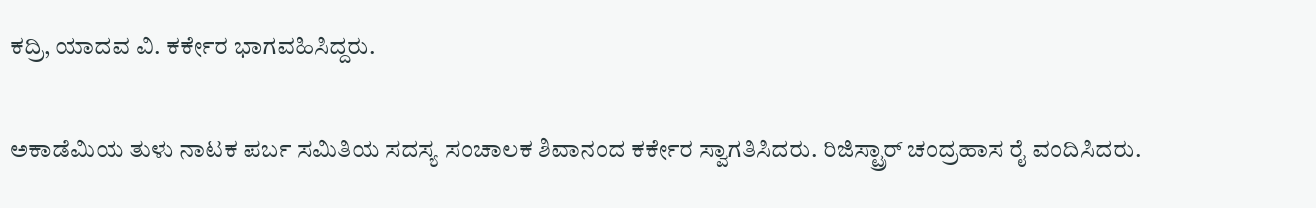ಕದ್ರಿ, ಯಾದವ ವಿ. ಕರ್ಕೇರ ಭಾಗವಹಿಸಿದ್ದರು.

ಅಕಾಡೆಮಿಯ ತುಳು ನಾಟಕ ಪರ್ಬ ಸಮಿತಿಯ ಸದಸ್ಯ ಸಂಚಾಲಕ ಶಿವಾನಂದ ಕರ್ಕೇರ ಸ್ವಾಗತಿಸಿದರು. ರಿಜಿಸ್ಟ್ರಾರ್ ಚಂದ್ರಹಾಸ ರೈ ವಂದಿಸಿದರು.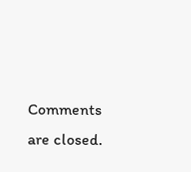Comments are closed.